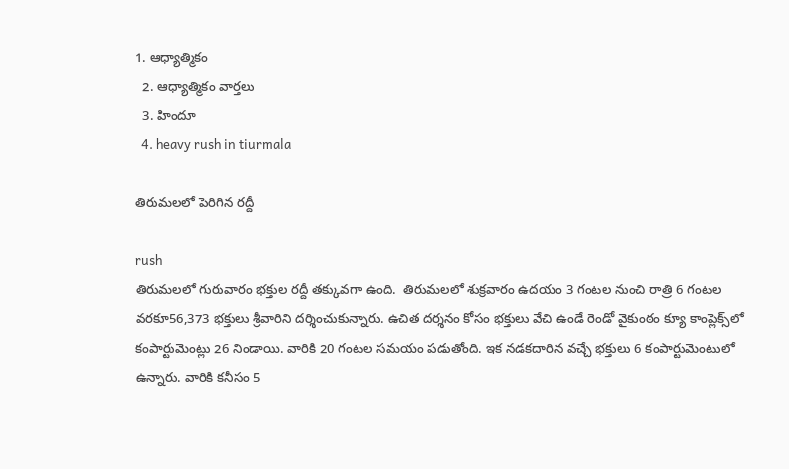1. ఆధ్యాత్మికం
  2. ఆధ్యాత్మికం వార్తలు
  3. హిందూ
  4. heavy rush in tiurmala

తిరుమలలో పెరిగిన రద్దీ

rush
తిరుమలలో గురువారం భక్తుల రద్దీ తక్కువగా ఉంది.  తిరుమలలో శుక్రవారం ఉదయం 3 గంటల నుంచి రాత్రి 6 గంటల వరకూ56,373 భక్తులు శ్రీవారిని దర్శించుకున్నారు. ఉచిత దర్శనం కోసం భక్తులు వేచి ఉండే రెండో వైకుంఠం క్యూ కాంప్లెక్స్‌లో కంపార్టుమెంట్లు 26 నిండాయి. వారికి 20 గంటల సమయం పడుతోంది. ఇక నడకదారిన వచ్చే భక్తులు 6 కంపార్టుమెంటులో ఉన్నారు. వారికి కనీసం 5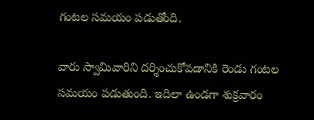గంటల సమయం పడుతోంది.

వారు స్వామివారిని దర్శించుకోవడానికి రెండు గంటల సమయం పడుతుంది. ఇదిలా ఉండగా శుక్రవారం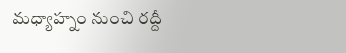మధ్యాహ్నం నుంచి రద్దీ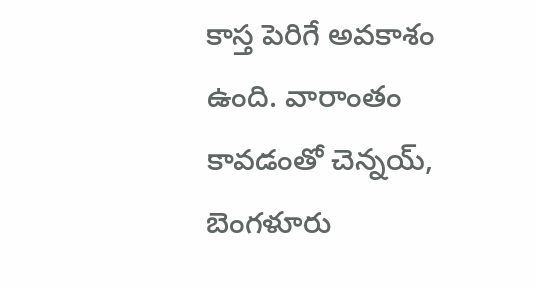కాస్త పెరిగే అవకాశం ఉంది. వారాంతం కావడంతో చెన్నయ్, బెంగళూరు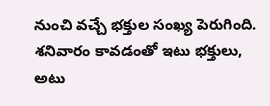నుంచి వచ్చే భక్తుల సంఖ్య పెరుగింది. శనివారం కావడంతో ఇటు భక్తులు, అటు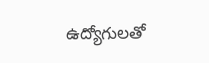ఉద్యోగులతో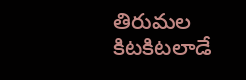తిరుమల కిటకిటలాడే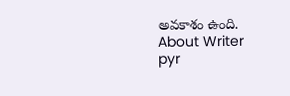అవకాశం ఉంది.
About Writer
pyr